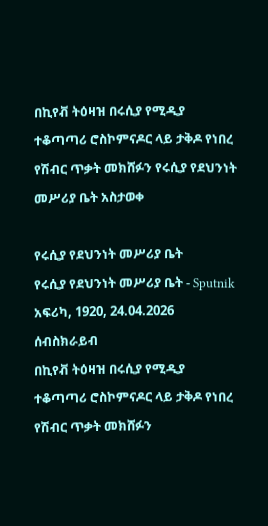በኪየቭ ትዕዛዝ በሩሲያ የሚዲያ ተቆጣጣሪ ሮስኮምናዶር ላይ ታቅዶ የነበረ የሽብር ጥቃት መክሸፉን የሩሲያ የደህንነት መሥሪያ ቤት አስታወቀ

የሩሲያ የደህንነት መሥሪያ ቤት
የሩሲያ የደህንነት መሥሪያ ቤት - Sputnik አፍሪካ, 1920, 24.04.2026
ሰብስክራይብ
በኪየቭ ትዕዛዝ በሩሲያ የሚዲያ ተቆጣጣሪ ሮስኮምናዶር ላይ ታቅዶ የነበረ የሽብር ጥቃት መክሸፉን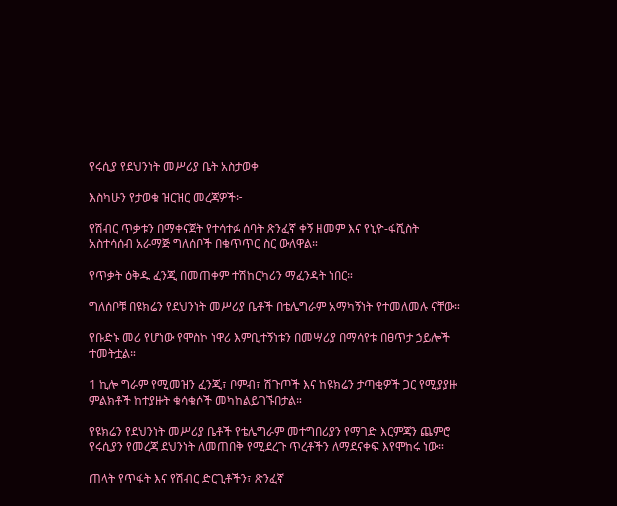የሩሲያ የደህንነት መሥሪያ ቤት አስታወቀ

እስካሁን የታወቁ ዝርዝር መረጃዎች፦

የሽብር ጥቃቱን በማቀናጀት የተሳተፉ ሰባት ጽንፈኛ ቀኝ ዘመም እና የኒዮ-ፋሺስት አስተሳሰብ አራማጅ ግለሰቦች በቁጥጥር ስር ውለዋል።

የጥቃት ዕቅዱ ፈንጂ በመጠቀም ተሽከርካሪን ማፈንዳት ነበር።

ግለሰቦቹ በዩክሬን የደህንነት መሥሪያ ቤቶች በቴሌግራም አማካኝነት የተመለመሉ ናቸው።

የቡድኑ መሪ የሆነው የሞስኮ ነዋሪ እምቢተኝነቱን በመሣሪያ በማሳየቱ በፀጥታ ኃይሎች ተመትቷል።

1 ኪሎ ግራም የሚመዝን ፈንጂ፣ ቦምብ፣ ሽጉጦች እና ከዩክሬን ታጣቂዎች ጋር የሚያያዙ ምልክቶች ከተያዙት ቁሳቁሶች መካከልይገኙበታል።

የዩክሬን የደህንነት መሥሪያ ቤቶች የቴሌግራም መተግበሪያን የማገድ እርምጃን ጨምሮ የሩሲያን የመረጃ ደህንነት ለመጠበቅ የሚደረጉ ጥረቶችን ለማደናቀፍ እየሞከሩ ነው።

ጠላት የጥፋት እና የሽብር ድርጊቶችን፣ ጽንፈኛ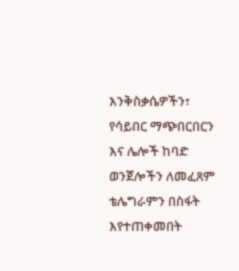እንቅስቃሴዎችን፣ የሳይበር ማጭበርበርን እና ሌሎች ከባድ ወንጀሎችን ለመፈጸም ቴሌግራምን በስፋት እየተጠቀመበት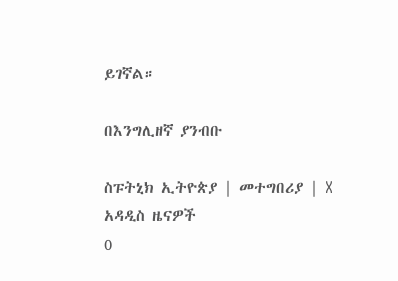ይገኛል።

በእንግሊዘኛ ያንብቡ

ስፑትኒክ ኢትዮጵያ | መተግበሪያ | X
አዳዲስ ዜናዎች
0